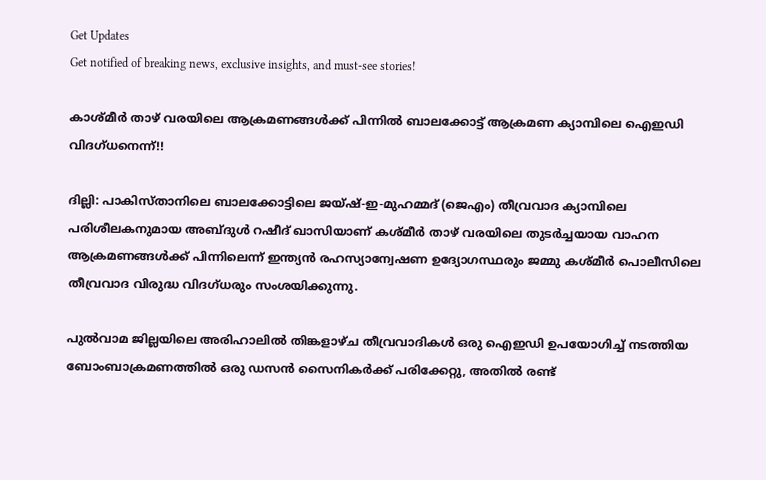Get Updates
Get notified of breaking news, exclusive insights, and must-see stories!

കാശ്മീര്‍ താഴ് വരയിലെ ആക്രമണങ്ങള്‍ക്ക് പിന്നില്‍ ബാലക്കോട്ട് ആക്രമണ ക്യാമ്പിലെ ഐഇഡി വിദഗ്ധനെന്ന്!!

ദില്ലി: പാകിസ്താനിലെ ബാലക്കോട്ടിലെ ജയ്ഷ്-ഇ-മുഹമ്മദ് (ജെഎം) തീവ്രവാദ ക്യാമ്പിലെ പരിശീലകനുമായ അബ്ദുള്‍ റഷീദ് ഖാസിയാണ് കശ്മീര്‍ താഴ് വരയിലെ തുടര്‍ച്ചയായ വാഹന ആക്രമണങ്ങള്‍ക്ക് പിന്നിലെന്ന് ഇന്ത്യന്‍ രഹസ്യാന്വേഷണ ഉദ്യോഗസ്ഥരും ജമ്മു കശ്മീര്‍ പൊലീസിലെ തീവ്രവാദ വിരുദ്ധ വിദഗ്ധരും സംശയിക്കുന്നു.

പുല്‍വാമ ജില്ലയിലെ അരിഹാലില്‍ തിങ്കളാഴ്ച തീവ്രവാദികള്‍ ഒരു ഐഇഡി ഉപയോഗിച്ച് നടത്തിയ ബോംബാക്രമണത്തില്‍ ഒരു ഡസന്‍ സൈനികര്‍ക്ക് പരിക്കേറ്റു, അതില്‍ രണ്ട്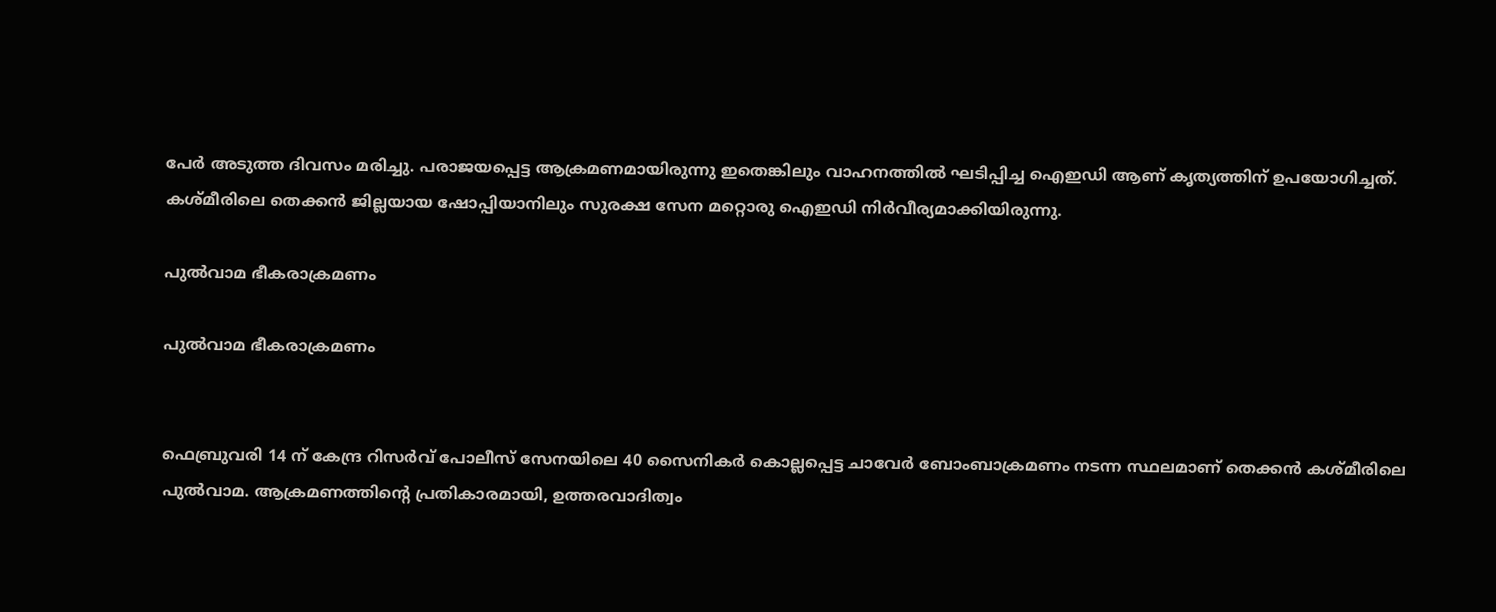പേര്‍ അടുത്ത ദിവസം മരിച്ചു. പരാജയപ്പെട്ട ആക്രമണമായിരുന്നു ഇതെങ്കിലും വാഹനത്തില്‍ ഘടിപ്പിച്ച ഐഇഡി ആണ് കൃത്യത്തിന് ഉപയോഗിച്ചത്. കശ്മീരിലെ തെക്കന്‍ ജില്ലയായ ഷോപ്പിയാനിലും സുരക്ഷ സേന മറ്റൊരു ഐഇഡി നിര്‍വീര്യമാക്കിയിരുന്നു.

പുൽവാമ ഭീകരാക്രമണം

പുൽവാമ ഭീകരാക്രമണം


ഫെബ്രുവരി 14 ന് കേന്ദ്ര റിസര്‍വ് പോലീസ് സേനയിലെ 40 സൈനികര്‍ കൊല്ലപ്പെട്ട ചാവേര്‍ ബോംബാക്രമണം നടന്ന സ്ഥലമാണ് തെക്കന്‍ കശ്മീരിലെ പുല്‍വാമ. ആക്രമണത്തിന്റെ പ്രതികാരമായി, ഉത്തരവാദിത്വം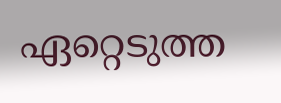ഏറ്റെടുത്ത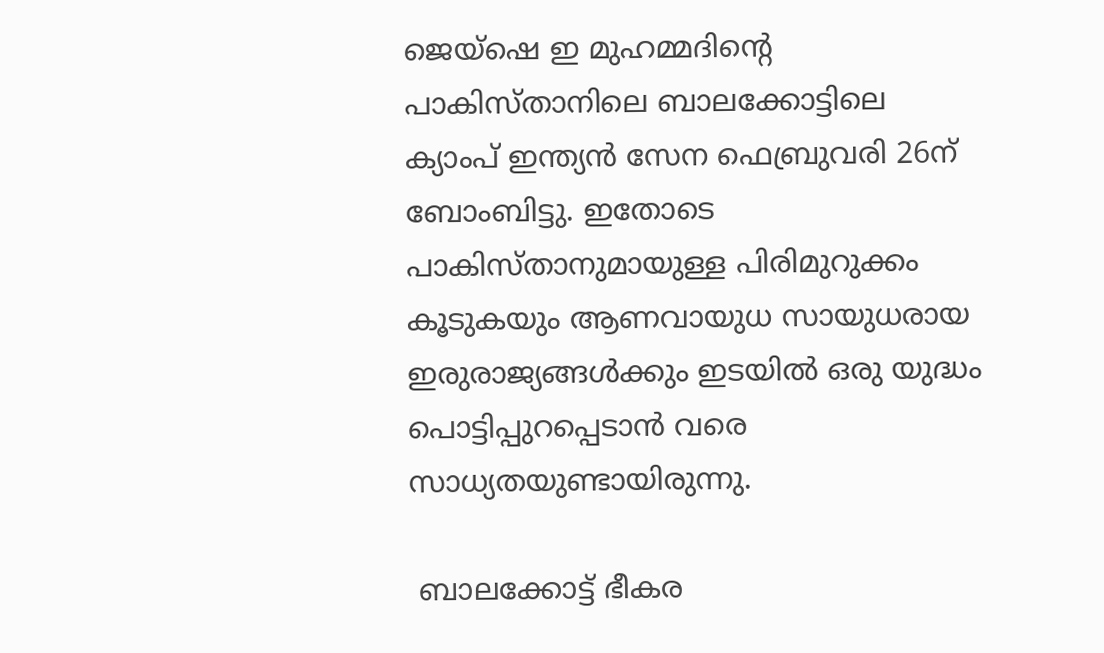ജെയ്‌ഷെ ഇ മുഹമ്മദിന്റെ പാകിസ്താനിലെ ബാലക്കോട്ടിലെ ക്യാംപ് ഇന്ത്യന്‍ സേന ഫെബ്രുവരി 26ന് ബോംബിട്ടു. ഇതോടെ പാകിസ്താനുമായുള്ള പിരിമുറുക്കം കൂടുകയും ആണവായുധ സായുധരായ ഇരുരാജ്യങ്ങള്‍ക്കും ഇടയില്‍ ഒരു യുദ്ധം പൊട്ടിപ്പുറപ്പെടാന്‍ വരെ സാധ്യതയുണ്ടായിരുന്നു.

 ബാലക്കോട്ട് ഭീകര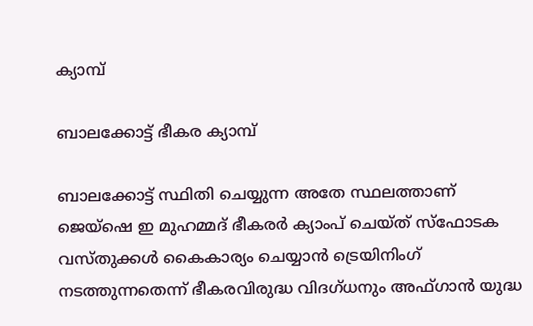ക്യാമ്പ്

ബാലക്കോട്ട് ഭീകര ക്യാമ്പ്

ബാലക്കോട്ട് സ്ഥിതി ചെയ്യുന്ന അതേ സ്ഥലത്താണ് ജെയ്‌ഷെ ഇ മുഹമ്മദ് ഭീകരര്‍ ക്യാംപ് ചെയ്ത് സ്‌ഫോടക വസ്തുക്കള്‍ കൈകാര്യം ചെയ്യാന്‍ ട്രെയിനിംഗ് നടത്തുന്നതെന്ന് ഭീകരവിരുദ്ധ വിദഗ്ധനും അഫ്ഗാന്‍ യുദ്ധ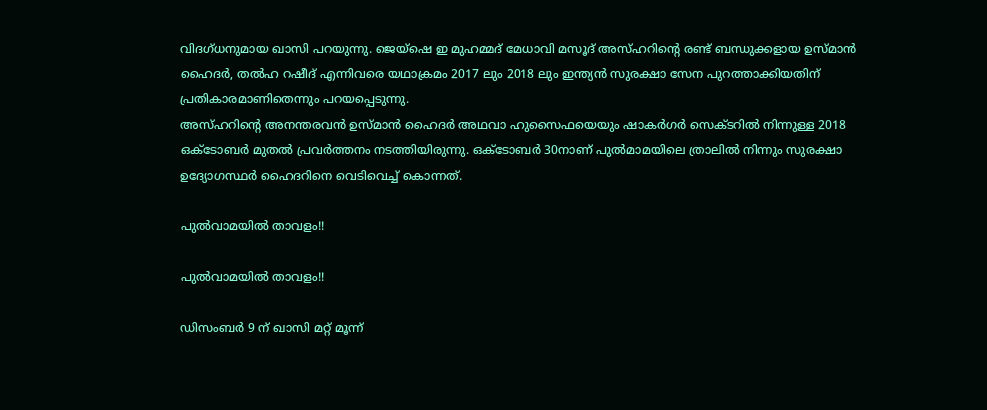വിദഗ്ധനുമായ ഖാസി പറയുന്നു. ജെയ്‌ഷെ ഇ മുഹമ്മദ് മേധാവി മസൂദ് അസ്ഹറിന്റെ രണ്ട് ബന്ധുക്കളായ ഉസ്മാന്‍ ഹൈദര്‍, തല്‍ഹ റഷീദ് എന്നിവരെ യഥാക്രമം 2017 ലും 2018 ലും ഇന്ത്യന്‍ സുരക്ഷാ സേന പുറത്താക്കിയതിന് പ്രതികാരമാണിതെന്നും പറയപ്പെടുന്നു.
അസ്ഹറിന്റെ അനന്തരവന്‍ ഉസ്മാന്‍ ഹൈദര്‍ അഥവാ ഹുസൈഫയെയും ഷാകര്‍ഗര്‍ സെക്ടറില്‍ നിന്നുള്ള 2018 ഒക്ടോബര്‍ മുതല്‍ പ്രവര്‍ത്തനം നടത്തിയിരുന്നു. ഒക്ടോബര്‍ 30നാണ് പുല്‍മാമയിലെ ത്രാലില്‍ നിന്നും സുരക്ഷാ ഉദ്യോഗസ്ഥര്‍ ഹൈദറിനെ വെടിവെച്ച് കൊന്നത്.

പുൽവാമയിൽ താവളം!!

പുൽവാമയിൽ താവളം!!

ഡിസംബര്‍ 9 ന് ഖാസി മറ്റ് മൂന്ന്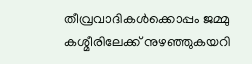തീവ്രവാദികള്‍ക്കൊപ്പം ജമ്മു കശ്മീരിലേക്ക് നുഴഞ്ഞുകയറി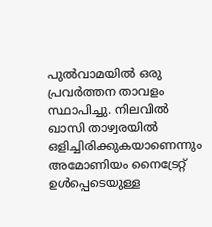പുല്‍വാമയില്‍ ഒരു പ്രവര്‍ത്തന താവളം സ്ഥാപിച്ചു. നിലവില്‍ ഖാസി താഴ്വരയില്‍ ഒളിച്ചിരിക്കുകയാണെന്നും അമോണിയം നൈട്രേറ്റ് ഉള്‍പ്പെടെയുള്ള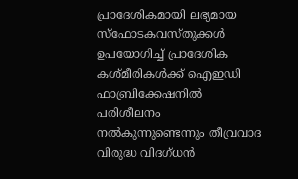പ്രാദേശികമായി ലഭ്യമായ സ്‌ഫോടകവസ്തുക്കള്‍ ഉപയോഗിച്ച് പ്രാദേശിക കശ്മീരികള്‍ക്ക് ഐഇഡി ഫാബ്രിക്കേഷനില്‍ പരിശീലനം നല്‍കുന്നുണ്ടെന്നും തീവ്രവാദ വിരുദ്ധ വിദഗ്ധന്‍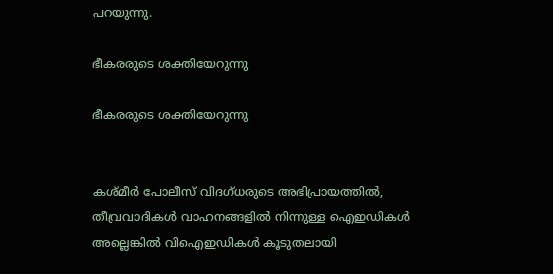പറയുന്നു.

ഭീകരരുടെ ശക്തിയേറുന്നു

ഭീകരരുടെ ശക്തിയേറുന്നു


കശ്മീര്‍ പോലീസ് വിദഗ്ധരുടെ അഭിപ്രായത്തില്‍, തീവ്രവാദികള്‍ വാഹനങ്ങളില്‍ നിന്നുള്ള ഐഇഡികള്‍ അല്ലെങ്കില്‍ വിഐഇഡികള്‍ കൂടുതലായി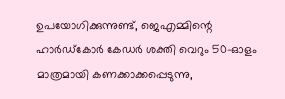ഉപയോഗിക്കുന്നുണ്ട്, ജെഎമ്മിന്റെ ഹാര്‍ഡ്കോര്‍ കേഡര്‍ ശക്തി വെറും 50-ഓളം മാത്രമായി കണക്കാക്കപ്പെടുന്നു,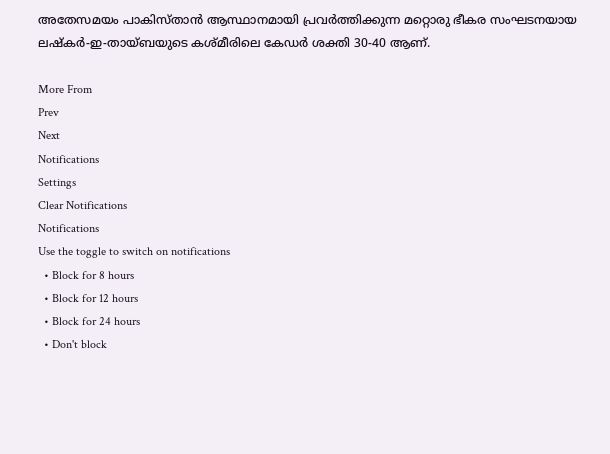അതേസമയം പാകിസ്താന്‍ ആസ്ഥാനമായി പ്രവര്‍ത്തിക്കുന്ന മറ്റൊരു ഭീകര സംഘടനയായ ലഷ്‌കര്‍-ഇ-തായ്ബയുടെ കശ്മീരിലെ കേഡര്‍ ശക്തി 30-40 ആണ്.

More From
Prev
Next
Notifications
Settings
Clear Notifications
Notifications
Use the toggle to switch on notifications
  • Block for 8 hours
  • Block for 12 hours
  • Block for 24 hours
  • Don't block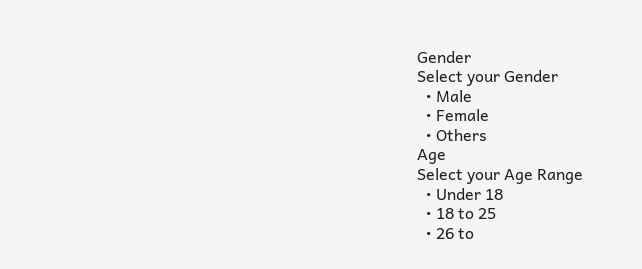Gender
Select your Gender
  • Male
  • Female
  • Others
Age
Select your Age Range
  • Under 18
  • 18 to 25
  • 26 to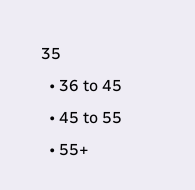35
  • 36 to 45
  • 45 to 55
  • 55+